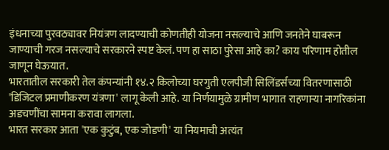इंधनाच्या पुरवठ्यावर नियंत्रण लादण्याची कोणतीही योजना नसल्याचे आणि जनतेने घाबरून जाण्याची गरज नसल्याचे सरकारने स्पष्ट केलं. पण हा साठा पुरेसा आहे का? काय परिणाम होतील जाणून घेऊयात.
भारतातील सरकारी तेल कंपन्यांनी १४.२ किलोच्या घरगुती एलपीजी सिलिंडर्सच्या वितरणासाठी 'डिजिटल प्रमाणीकरण यंत्रणा' लागू केली आहे. या निर्णयामुळे ग्रामीण भागात राहणाऱ्या नागरिकांना अडचणींचा सामना करावा लागला.
भारत सरकार आता 'एक कुटुंब, एक जोडणी' या नियमाची अत्यंत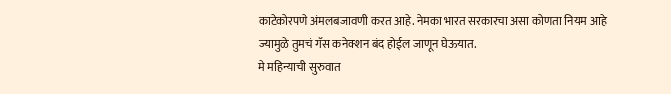काटेकोरपणे अंमलबजावणी करत आहे. नेमका भारत सरकारचा असा कोणता नियम आहे ज्यामुळे तुमचं गॅस कनेक्शन बंद होईल जाणून घेऊयात.
मे महिन्याची सुरुवात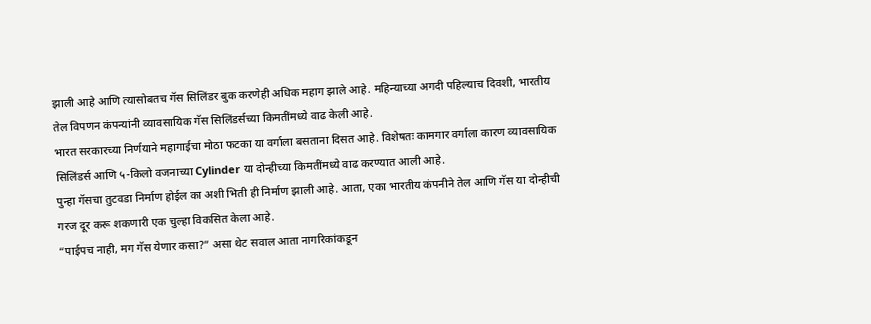झाली आहे आणि त्यासोबतच गॅस सिलिंडर बुक करणेही अधिक महाग झाले आहे. महिन्याच्या अगदी पहिल्याच दिवशी, भारतीय तेल विपणन कंपन्यांनी व्यावसायिक गॅस सिलिंडर्सच्या किमतींमध्ये वाढ केली आहे.
भारत सरकारच्या निर्णयाने महागाईचा मोठा फटका या वर्गाला बसताना दिसत आहे. विशेषतः कामगार वर्गाला कारण व्यावसायिक सिलिंडर्स आणि ५-किलो वजनाच्या Cylinder या दोन्हीच्या किमतींमध्ये वाढ करण्यात आली आहे.
पुन्हा गॅसचा तुटवडा निर्माण होईल का अशी भिती ही निर्माण झाली आहे. आता, एका भारतीय कंपनीने तेल आणि गॅस या दोन्हीची गरज दूर करू शकणारी एक चुल्हा विकसित केला आहे.
“पाईपच नाही, मग गॅस येणार कसा?” असा थेट सवाल आता नागरिकांकडून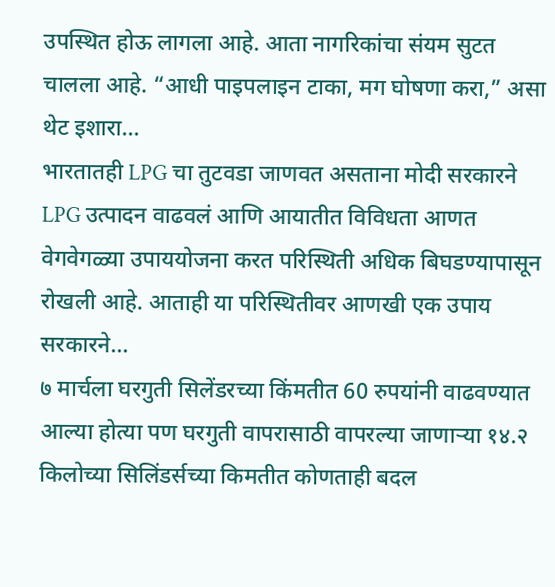उपस्थित होऊ लागला आहे. आता नागरिकांचा संयम सुटत चालला आहे. “आधी पाइपलाइन टाका, मग घोषणा करा,” असा थेट इशारा…
भारतातही LPG चा तुटवडा जाणवत असताना मोदी सरकारने LPG उत्पादन वाढवलं आणि आयातीत विविधता आणत वेगवेगळ्या उपाययोजना करत परिस्थिती अधिक बिघडण्यापासून रोखली आहे. आताही या परिस्थितीवर आणखी एक उपाय सरकारने…
७ मार्चला घरगुती सिलेंडरच्या किंमतीत 60 रुपयांनी वाढवण्यात आल्या होत्या पण घरगुती वापरासाठी वापरल्या जाणाऱ्या १४.२ किलोच्या सिलिंडर्सच्या किमतीत कोणताही बदल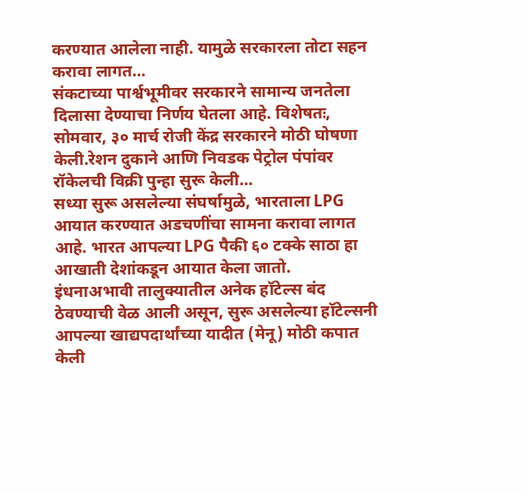करण्यात आलेला नाही. यामुळे सरकारला तोटा सहन करावा लागत…
संकटाच्या पार्श्वभूमीवर सरकारने सामान्य जनतेला दिलासा देण्याचा निर्णय घेतला आहे. विशेषतः, सोमवार, ३० मार्च रोजी केंद्र सरकारने मोठी घोषणा केली.रेशन दुकाने आणि निवडक पेट्रोल पंपांवर रॉकेलची विक्री पुन्हा सुरू केली…
सध्या सुरू असलेल्या संघर्षामुळे, भारताला LPG आयात करण्यात अडचणींचा सामना करावा लागत आहे. भारत आपल्या LPG पैकी ६० टक्के साठा हा आखाती देशांकडून आयात केला जातो.
इंधनाअभावी तालुक्यातील अनेक हॉटेल्स बंद ठेवण्याची वेळ आली असून, सुरू असलेल्या हॉटेल्सनी आपल्या खाद्यपदार्थांच्या यादीत (मेनू) मोठी कपात केली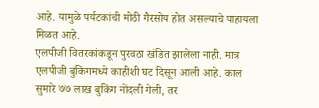आहे. यामुळे पर्यटकांची मोठी गैरसोय होत असल्याचे पाहायला मिळत आहे.
एलपीजी वितरकांकडून पुरवठा खंडित झालेला नाही. मात्र एलपीजी बुकिंगमध्ये काहीशी घट दिसून आली आहे. काल सुमारे ७७ लाख बुकिंग नोंदली गेली, तर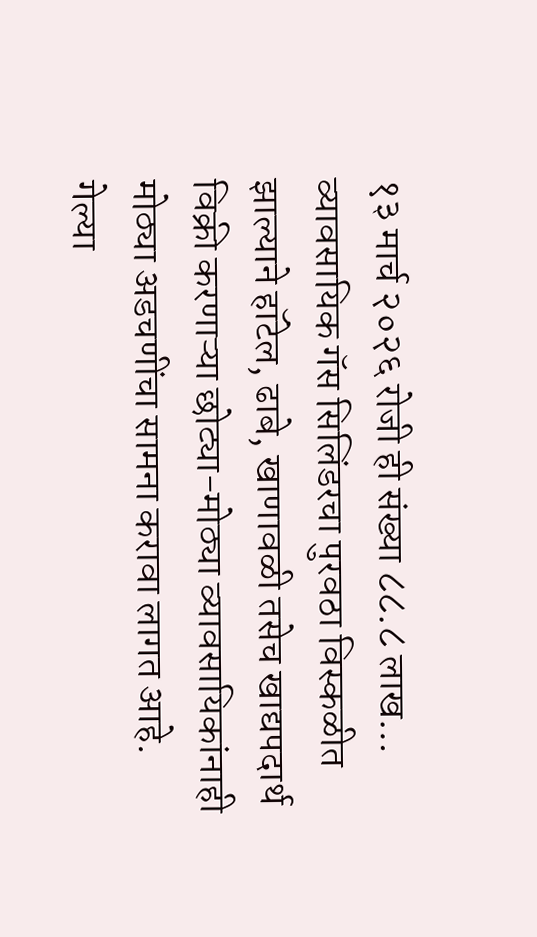१३ मार्च २०२६ रोजी ही संख्या ८८.८ लाख…
व्यावसायिक गॅस सिलिंडरचा पुरवठा विस्कळीत झाल्याने हॉटेल, ढाबे, खाणावळी तसेच खाद्यपदार्थ विक्री करणाऱ्या छोट्या-मोठ्या व्यावसायिकांनाही मोठ्या अडचणींचा सामना करावा लागत आहे.
गेल्या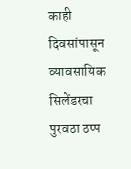काही दिवसांपासून व्यावसायिक सिलेंडरचा पुरवठा ठप्प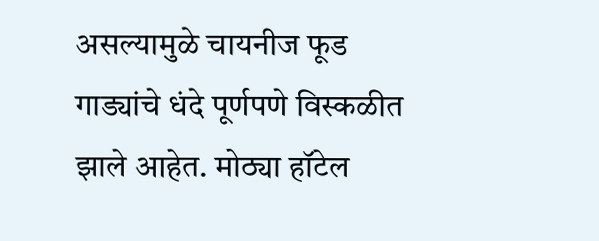असल्यामुळे चायनीज फूड गाड्यांचे धंदे पूर्णपणे विस्कळीत झाले आहेत. मोठ्या हॉटेल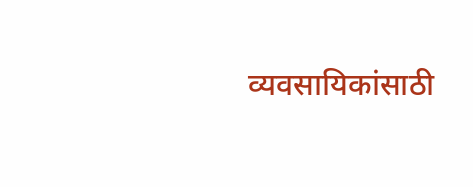व्यवसायिकांसाठी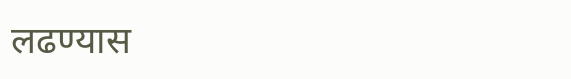लढण्यास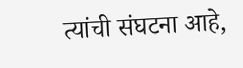त्यांची संघटना आहे,